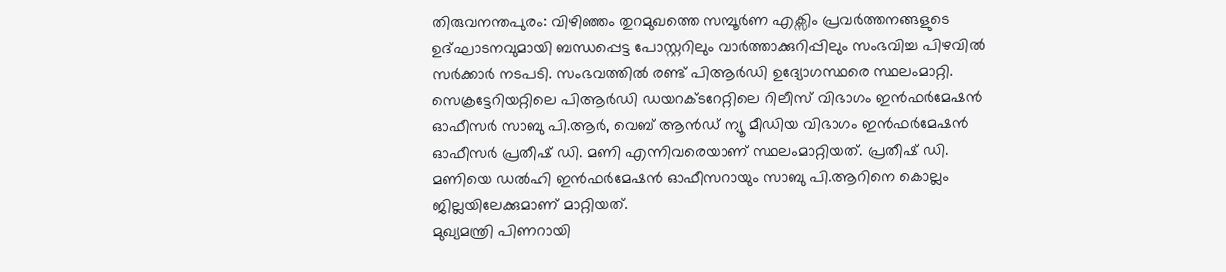തിരുവനന്തപുരം: വിഴിഞ്ഞം തുറമുഖത്തെ സമ്പൂർണ എക്സിം പ്രവർത്തനങ്ങളുടെ ഉദ്ഘാടനവുമായി ബന്ധപ്പെട്ട പോസ്റ്ററിലും വാർത്താക്കുറിപ്പിലും സംഭവിച്ച പിഴവിൽ സർക്കാർ നടപടി. സംഭവത്തിൽ രണ്ട് പിആർഡി ഉദ്യോഗസ്ഥരെ സ്ഥലംമാറ്റി.
സെക്രട്ടേറിയറ്റിലെ പിആർഡി ഡയറക്ടറേറ്റിലെ റിലീസ് വിഭാഗം ഇൻഫർമേഷൻ ഓഫീസർ സാബു പി.ആർ, വെബ് ആൻഡ് ന്യൂ മീഡിയ വിഭാഗം ഇൻഫർമേഷൻ ഓഫീസർ പ്രതീഷ് ഡി. മണി എന്നിവരെയാണ് സ്ഥലംമാറ്റിയത്. പ്രതീഷ് ഡി. മണിയെ ഡൽഹി ഇൻഫർമേഷൻ ഓഫീസറായും സാബു പി.ആറിനെ കൊല്ലം ജില്ലയിലേക്കുമാണ് മാറ്റിയത്.
മുഖ്യമന്ത്രി പിണറായി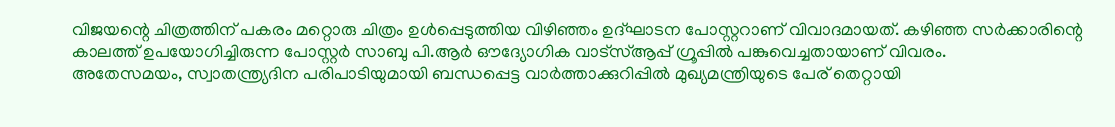വിജയന്റെ ചിത്രത്തിന് പകരം മറ്റൊരു ചിത്രം ഉൾപ്പെടുത്തിയ വിഴിഞ്ഞം ഉദ്ഘാടന പോസ്റ്ററാണ് വിവാദമായത്. കഴിഞ്ഞ സർക്കാരിന്റെ കാലത്ത് ഉപയോഗിച്ചിരുന്ന പോസ്റ്റർ സാബു പി.ആർ ഔദ്യോഗിക വാട്സ്ആപ്പ് ഗ്രൂപ്പിൽ പങ്കുവെച്ചതായാണ് വിവരം.
അതേസമയം, സ്വാതന്ത്ര്യദിന പരിപാടിയുമായി ബന്ധപ്പെട്ട വാർത്താക്കുറിപ്പിൽ മുഖ്യമന്ത്രിയുടെ പേര് തെറ്റായി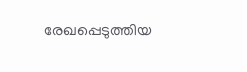രേഖപ്പെടുത്തിയ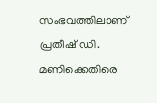സംഭവത്തിലാണ് പ്രതീഷ് ഡി. മണിക്കെതിരെ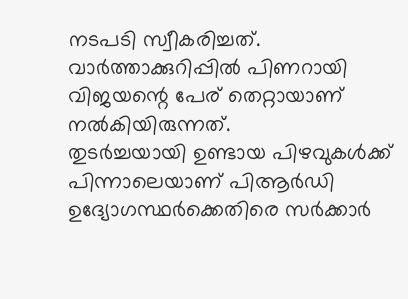നടപടി സ്വീകരിച്ചത്. വാർത്താക്കുറിപ്പിൽ പിണറായി വിജയന്റെ പേര് തെറ്റായാണ് നൽകിയിരുന്നത്.
തുടർച്ചയായി ഉണ്ടായ പിഴവുകൾക്ക് പിന്നാലെയാണ് പിആർഡി ഉദ്യോഗസ്ഥർക്കെതിരെ സർക്കാർ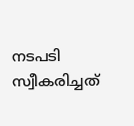നടപടി സ്വീകരിച്ചത്